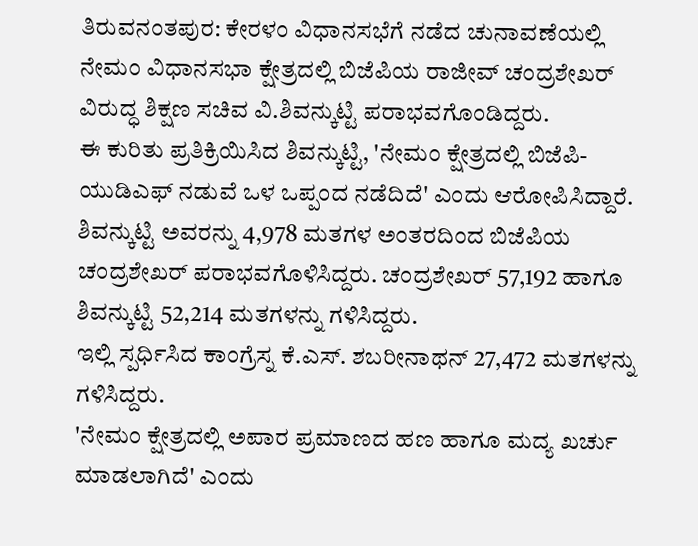ತಿರುವನಂತಪುರ: ಕೇರಳಂ ವಿಧಾನಸಭೆಗೆ ನಡೆದ ಚುನಾವಣೆಯಲ್ಲಿ ನೇಮಂ ವಿಧಾನಸಭಾ ಕ್ಷೇತ್ರದಲ್ಲಿ ಬಿಜೆಪಿಯ ರಾಜೀವ್ ಚಂದ್ರಶೇಖರ್ ವಿರುದ್ಧ ಶಿಕ್ಷಣ ಸಚಿವ ವಿ.ಶಿವನ್ಕುಟ್ಟಿ ಪರಾಭವಗೊಂಡಿದ್ದರು.
ಈ ಕುರಿತು ಪ್ರತಿಕ್ರಿಯಿಸಿದ ಶಿವನ್ಕುಟ್ಟಿ, 'ನೇಮಂ ಕ್ಷೇತ್ರದಲ್ಲಿ ಬಿಜೆಪಿ-ಯುಡಿಎಫ್ ನಡುವೆ ಒಳ ಒಪ್ಪಂದ ನಡೆದಿದೆ' ಎಂದು ಆರೋಪಿಸಿದ್ದಾರೆ.
ಶಿವನ್ಕುಟ್ಟಿ ಅವರನ್ನು 4,978 ಮತಗಳ ಅಂತರದಿಂದ ಬಿಜೆಪಿಯ ಚಂದ್ರಶೇಖರ್ ಪರಾಭವಗೊಳಿಸಿದ್ದರು. ಚಂದ್ರಶೇಖರ್ 57,192 ಹಾಗೂ ಶಿವನ್ಕುಟ್ಟಿ 52,214 ಮತಗಳನ್ನು ಗಳಿಸಿದ್ದರು.
ಇಲ್ಲಿ ಸ್ಪರ್ಧಿಸಿದ ಕಾಂಗ್ರೆಸ್ನ ಕೆ.ಎಸ್. ಶಬರೀನಾಥನ್ 27,472 ಮತಗಳನ್ನು ಗಳಿಸಿದ್ದರು.
'ನೇಮಂ ಕ್ಷೇತ್ರದಲ್ಲಿ ಅಪಾರ ಪ್ರಮಾಣದ ಹಣ ಹಾಗೂ ಮದ್ಯ ಖರ್ಚು ಮಾಡಲಾಗಿದೆ' ಎಂದು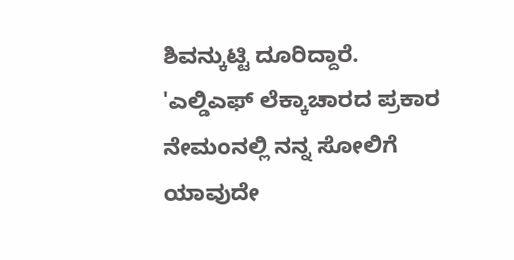ಶಿವನ್ಕುಟ್ಟಿ ದೂರಿದ್ದಾರೆ.
'ಎಲ್ಡಿಎಫ್ ಲೆಕ್ಕಾಚಾರದ ಪ್ರಕಾರ ನೇಮಂನಲ್ಲಿ ನನ್ನ ಸೋಲಿಗೆ ಯಾವುದೇ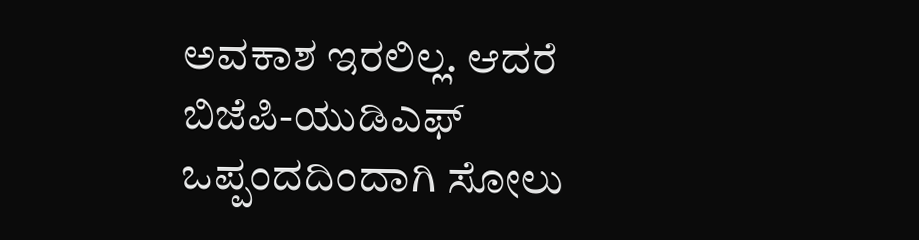ಅವಕಾಶ ಇರಲಿಲ್ಲ. ಆದರೆ ಬಿಜೆಪಿ-ಯುಡಿಎಫ್ ಒಪ್ಪಂದದಿಂದಾಗಿ ಸೋಲು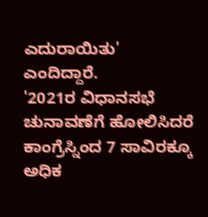ಎದುರಾಯಿತು' ಎಂದಿದ್ದಾರೆ.
'2021ರ ವಿಧಾನಸಭೆ ಚುನಾವಣೆಗೆ ಹೋಲಿಸಿದರೆ ಕಾಂಗ್ರೆಸ್ನಿಂದ 7 ಸಾವಿರಕ್ಕೂ ಅಧಿಕ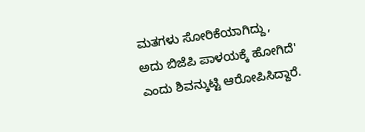ಮತಗಳು ಸೋರಿಕೆಯಾಗಿದ್ದು, ಅದು ಬಿಜೆಪಿ ಪಾಳಯಕ್ಕೆ ಹೋಗಿದೆ' ಎಂದು ಶಿವನ್ಕುಟ್ಟಿ ಆರೋಪಿಸಿದ್ದಾರೆ.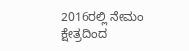2016ರಲ್ಲಿ ನೇಮಂ ಕ್ಷೇತ್ರದಿಂದ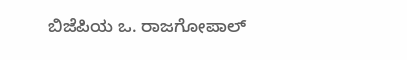ಬಿಜೆಪಿಯ ಒ. ರಾಜಗೋಪಾಲ್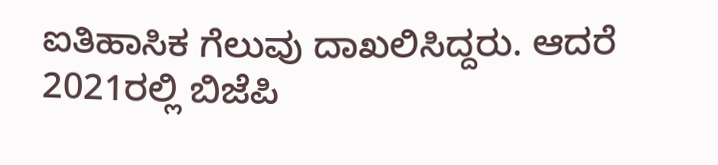ಐತಿಹಾಸಿಕ ಗೆಲುವು ದಾಖಲಿಸಿದ್ದರು. ಆದರೆ 2021ರಲ್ಲಿ ಬಿಜೆಪಿ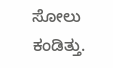ಸೋಲು ಕಂಡಿತ್ತು.